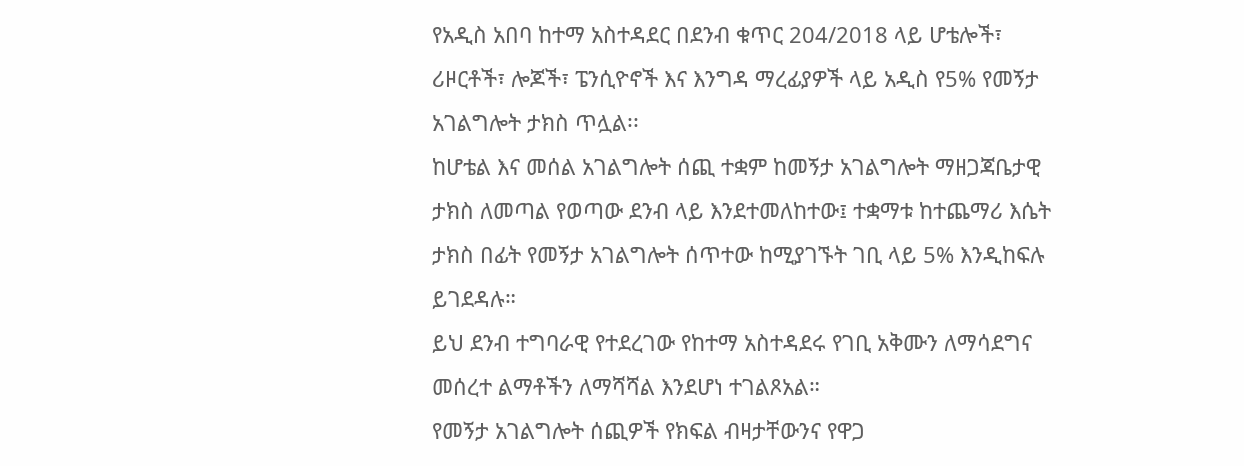የአዲስ አበባ ከተማ አስተዳደር በደንብ ቁጥር 204/2018 ላይ ሆቴሎች፣ ሪዞርቶች፣ ሎጆች፣ ፔንሲዮኖች እና እንግዳ ማረፊያዎች ላይ አዲስ የ5% የመኝታ አገልግሎት ታክስ ጥሏል፡፡
ከሆቴል እና መሰል አገልግሎት ሰጪ ተቋም ከመኝታ አገልግሎት ማዘጋጃቤታዊ ታክስ ለመጣል የወጣው ደንብ ላይ እንደተመለከተው፤ ተቋማቱ ከተጨማሪ እሴት ታክስ በፊት የመኝታ አገልግሎት ሰጥተው ከሚያገኙት ገቢ ላይ 5% እንዲከፍሉ ይገደዳሉ።
ይህ ደንብ ተግባራዊ የተደረገው የከተማ አስተዳደሩ የገቢ አቅሙን ለማሳደግና መሰረተ ልማቶችን ለማሻሻል እንደሆነ ተገልጾአል።
የመኝታ አገልግሎት ሰጪዎች የክፍል ብዛታቸውንና የዋጋ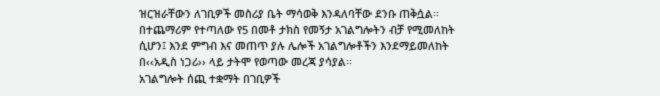ዝርዝራቸውን ለገቢዎች መስሪያ ቤት ማሳወቅ እንዳለባቸው ደንቡ ጠቅሷል፡፡ በተጨማሪም የተጣለው የ5 በመቶ ታክስ የመኝታ አገልግሎትን ብቻ የሚመለከት ሲሆን፤ እንደ ምግብ እና መጠጥ ያሉ ሌሎች አገልግሎቶችን እንደማይመለከት በ‹‹አዲስ ነጋሪ›› ላይ ታትሞ የወጣው መረጃ ያሳያል፡፡
አገልግሎት ሰጪ ተቋማት በገቢዎች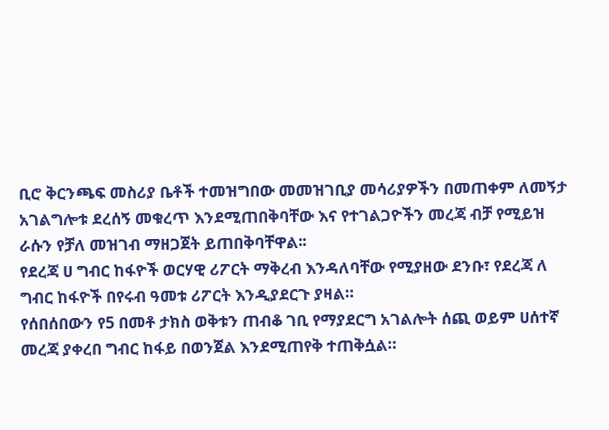ቢሮ ቅርንጫፍ መስሪያ ቤቶች ተመዝግበው መመዝገቢያ መሳሪያዎችን በመጠቀም ለመኝታ አገልግሎቱ ደረሰኝ መቁረጥ እንደሚጠበቅባቸው እና የተገልጋዮችን መረጃ ብቻ የሚይዝ ራሱን የቻለ መዝገብ ማዘጋጀት ይጠበቅባቸዋል፡፡
የደረጃ ሀ ግብር ከፋዮች ወርሃዊ ሪፖርት ማቅረብ እንዳለባቸው የሚያዘው ደንቡ፣ የደረጃ ለ ግብር ከፋዮች በየሩብ ዓመቱ ሪፖርት እንዲያደርጉ ያዛል።
የሰበሰበውን የ5 በመቶ ታክስ ወቅቱን ጠብቆ ገቢ የማያደርግ አገልሎት ሰጪ ወይም ሀሰተኛ መረጃ ያቀረበ ግብር ከፋይ በወንጀል እንደሚጠየቅ ተጠቅሷል።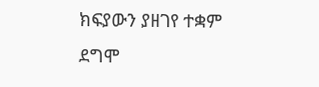ክፍያውን ያዘገየ ተቋም ደግሞ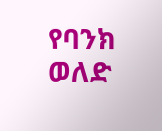የባንክ ወለድ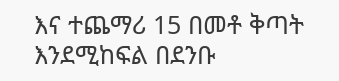እና ተጨማሪ 15 በመቶ ቅጣት እንደሚከፍል በደንቡ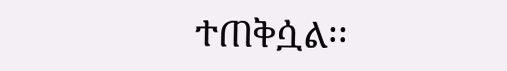ተጠቅሷል፡፡